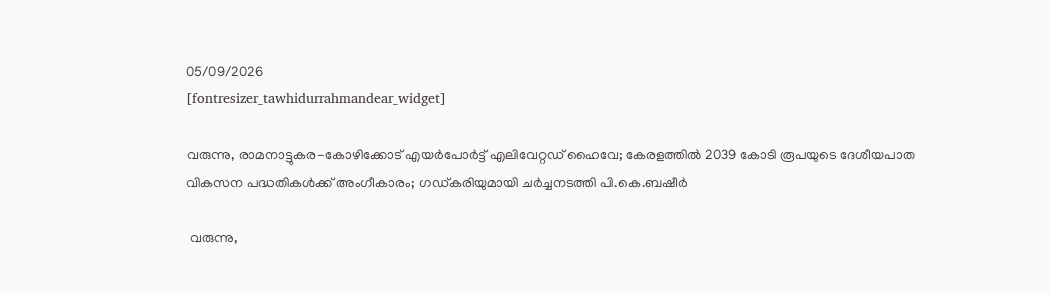05/09/2026
[fontresizer_tawhidurrahmandear_widget]

വരുന്നു, രാമനാട്ടുകര-കോഴിക്കോട് എയർപോർട്ട് എലിവേറ്റഡ് ഹൈവേ; കേരളത്തിൽ 2039 കോടി രൂപയുടെ ദേശീയപാത വികസന പദ്ധതികൾക്ക് അംഗീകാരം; ഗഡ്കരിയുമായി ചർച്ചനടത്തി പി.കെ.ബഷീർ

 വരുന്നു,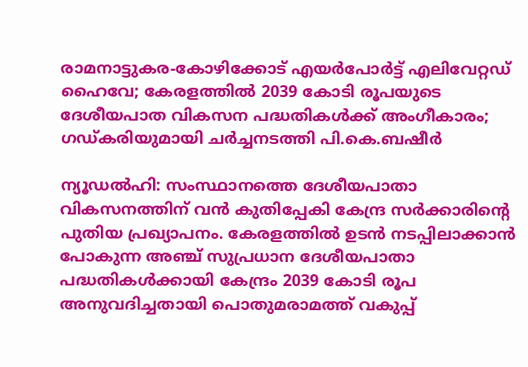രാമനാട്ടുകര-കോഴിക്കോട് എയർപോർട്ട് എലിവേറ്റഡ് ഹൈവേ; കേരളത്തിൽ 2039 കോടി രൂപയുടെ ദേശീയപാത വികസന പദ്ധതികൾക്ക് അംഗീകാരം; ഗഡ്കരിയുമായി ചർച്ചനടത്തി പി.കെ.ബഷീർ

ന്യൂഡൽഹി: സംസ്ഥാനത്തെ ദേശീയപാതാ വികസനത്തിന് വൻ കുതിപ്പേകി കേന്ദ്ര സർക്കാരിന്റെ പുതിയ പ്രഖ്യാപനം. കേരളത്തിൽ ഉടൻ നടപ്പിലാക്കാൻ പോകുന്ന അഞ്ച് സുപ്രധാന ദേശീയപാതാ പദ്ധതികൾക്കായി കേന്ദ്രം 2039 കോടി രൂപ അനുവദിച്ചതായി പൊതുമരാമത്ത് വകുപ്പ്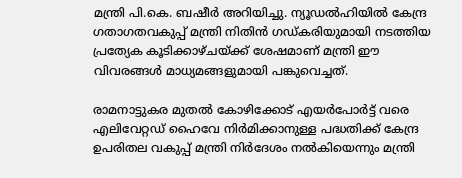മന്ത്രി പി.കെ. ബഷീർ അറിയിച്ചു. ന്യൂഡൽഹിയിൽ കേന്ദ്ര ഗതാഗതവകുപ്പ് മന്ത്രി നിതിൻ ഗഡ്‌കരിയുമായി നടത്തിയ പ്രത്യേക കൂടിക്കാഴ്ചയ്ക്ക് ശേഷമാണ് മന്ത്രി ഈ വിവരങ്ങൾ മാധ്യമങ്ങളുമായി പങ്കുവെച്ചത്.

രാമനാട്ടുകര മുതൽ കോഴിക്കോട് എയർപോർട്ട് വരെ എലിവേറ്റഡ് ഹൈവേ നിർമിക്കാനുള്ള പദ്ധതിക്ക് കേന്ദ്ര ഉപരിതല വകുപ്പ് മന്ത്രി നിർദേശം നൽകിയെന്നും മന്ത്രി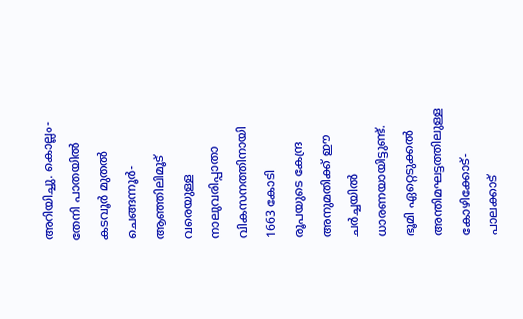അറിയിച്ചു. കൊല്ലം-തേനി പാതയിൽ കടവൂർ മുതൽ ചെങ്ങന്നൂർ-ആഞ്ഞിലിമൂട് വരെയുള്ള നാലുവരിപ്പാതാ വികസനത്തിനായി 1663 കോടി രൂപയുടെ കേന്ദ്ര അനുമതിക്ക് ഈ ചർച്ചയിൽ ധാരണയായിട്ടുണ്ട്. ഭൂമി ഏറ്റെടുക്കൽ അന്തിമഘട്ടത്തിലുള്ള കോഴിക്കോട്-പാലക്കാട്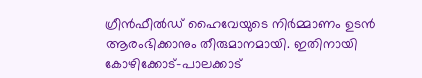ഗ്രീൻഫീൽഡ് ഹൈവേയുടെ നിർമ്മാണം ഉടൻ ആരംഭിക്കാനും തീരുമാനമായി. ഇതിനായി കോഴിക്കോട്-പാലക്കാട്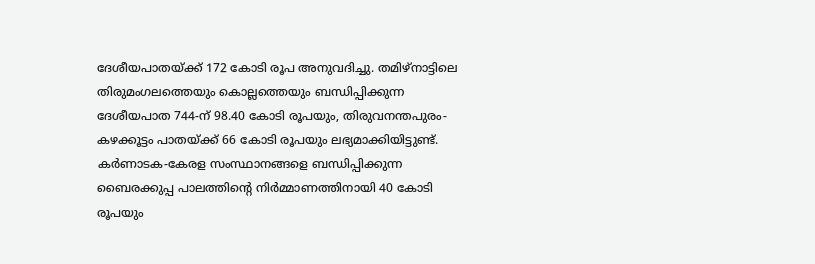ദേശീയപാതയ്ക്ക് 172 കോടി രൂപ അനുവദിച്ചു. തമിഴ്‌നാട്ടിലെ തിരുമംഗലത്തെയും കൊല്ലത്തെയും ബന്ധിപ്പിക്കുന്ന ദേശീയപാത 744-ന് 98.40 കോടി രൂപയും, തിരുവനന്തപുരം-കഴക്കൂട്ടം പാതയ്ക്ക് 66 കോടി രൂപയും ലഭ്യമാക്കിയിട്ടുണ്ട്. കർണാടക-കേരള സംസ്ഥാനങ്ങളെ ബന്ധിപ്പിക്കുന്ന ബൈരക്കുപ്പ പാലത്തിന്റെ നിർമ്മാണത്തിനായി 40 കോടി രൂപയും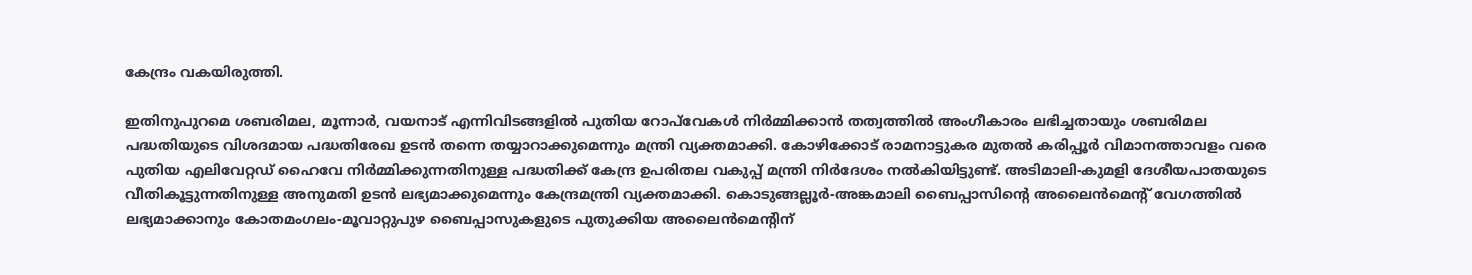കേന്ദ്രം വകയിരുത്തി.

ഇതിനുപുറമെ ശബരിമല, മൂന്നാർ, വയനാട് എന്നിവിടങ്ങളിൽ പുതിയ റോപ്‌വേകൾ നിർമ്മിക്കാൻ തത്വത്തിൽ അംഗീകാരം ലഭിച്ചതായും ശബരിമല പദ്ധതിയുടെ വിശദമായ പദ്ധതിരേഖ ഉടൻ തന്നെ തയ്യാറാക്കുമെന്നും മന്ത്രി വ്യക്തമാക്കി. കോഴിക്കോട് രാമനാട്ടുകര മുതൽ കരിപ്പൂർ വിമാനത്താവളം വരെ പുതിയ എലിവേറ്റഡ് ഹൈവേ നിർമ്മിക്കുന്നതിനുള്ള പദ്ധതിക്ക് കേന്ദ്ര ഉപരിതല വകുപ്പ് മന്ത്രി നിർദേശം നൽകിയിട്ടുണ്ട്. അടിമാലി-കുമളി ദേശീയപാതയുടെ വീതികൂട്ടുന്നതിനുള്ള അനുമതി ഉടൻ ലഭ്യമാക്കുമെന്നും കേന്ദ്രമന്ത്രി വ്യക്തമാക്കി. കൊടുങ്ങല്ലൂർ-അങ്കമാലി ബൈപ്പാസിന്റെ അലൈൻമെന്റ് വേഗത്തിൽ ലഭ്യമാക്കാനും കോതമംഗലം-മൂവാറ്റുപുഴ ബൈപ്പാസുകളുടെ പുതുക്കിയ അലൈൻമെന്റിന്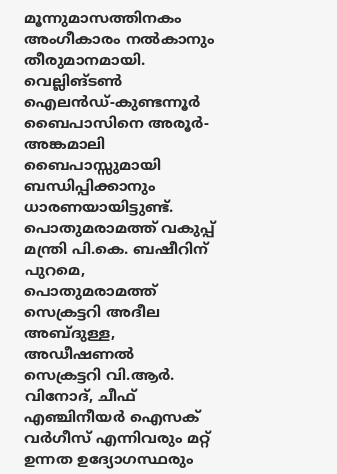മൂന്നുമാസത്തിനകം അംഗീകാരം നൽകാനും തീരുമാനമായി. വെല്ലിങ്‌ടൺ ഐലൻഡ്-കുണ്ടന്നൂർ ബൈപാസിനെ അരൂർ-അങ്കമാലി ബൈപാസ്സുമായി ബന്ധിപ്പിക്കാനും ധാരണയായിട്ടുണ്ട്. പൊതുമരാമത്ത് വകുപ്പ് മന്ത്രി പി.കെ. ബഷീറിന് പുറമെ, പൊതുമരാമത്ത് സെക്രട്ടറി അദീല അബ്‌ദുള്ള, അഡീഷണൽ സെക്രട്ടറി വി.ആർ. വിനോദ്, ചീഫ് എഞ്ചിനീയർ ഐസക് വർഗീസ് എന്നിവരും മറ്റ് ഉന്നത ഉദ്യോഗസ്ഥരും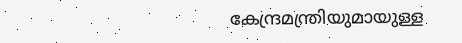കേന്ദ്രമന്ത്രിയുമായുള്ള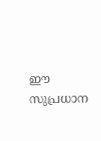ഈ സുപ്രധാന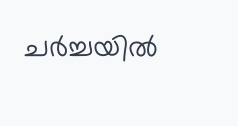ചർച്ചയിൽ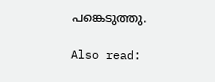പങ്കെടുത്തു.

Also read: